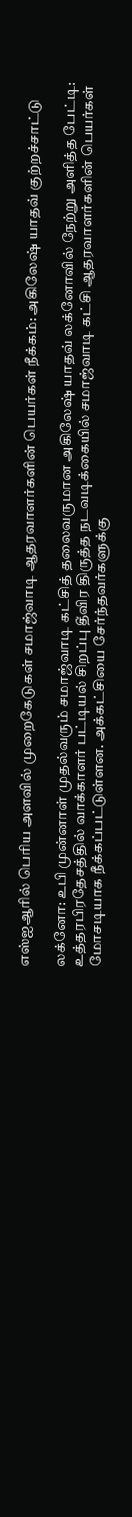எஸ்ஐஆரில் பெரிய அளவில் முறைகேடுகள் சமாஜ்வாடி ஆதரவாளர்களின் பெயர்கள் நீக்கம்: அகிலேஷ் யாதவ் குற்றச்சாட்டு

லக்னோ: உபி முன்னாள் முதல்வரும் சமாஜ்வாடி கட்சித் தலைவருமான அகிலேஷ் யாதவ் லக்னோவில் நேற்று அளித்த பேட்டி: உத்தரபிரதேசத்தில் வாக்காளர் பட்டியல் சிறப்பு தீவிர திருத்த நடவடிக்கையில் சமாஜ்வாடி கட்சி ஆதரவாளர்களின் பெயர்கள் மோசடியாக நீக்கப்பட்டுள்ளன. அக்கட்சியை சேர்ந்தவர்களுக்கு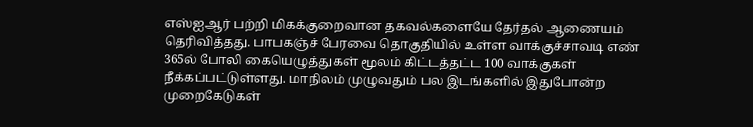எஸ்ஐஆர் பற்றி மிகக்குறைவான தகவல்களையே தேர்தல் ஆணையம் தெரிவித்தது. பாபகஞ்ச் பேரவை தொகுதியில் உள்ள வாக்குச்சாவடி எண் 365ல் போலி கையெழுத்துகள் மூலம் கிட்டத்தட்ட 100 வாக்குகள் நீக்கப்பட்டுள்ளது. மாநிலம் முழுவதும் பல இடங்களில் இதுபோன்ற முறைகேடுகள்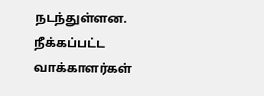நடந்துள்ளன. நீக்கப்பட்ட வாக்காளர்கள்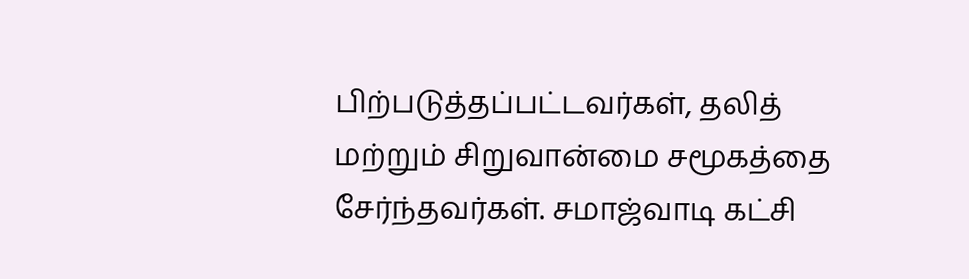பிற்படுத்தப்பட்டவர்கள், தலித் மற்றும் சிறுவான்மை சமூகத்தை சேர்ந்தவர்கள். சமாஜ்வாடி கட்சி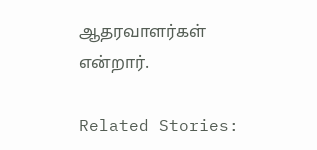ஆதரவாளர்கள் என்றார்.

Related Stories: